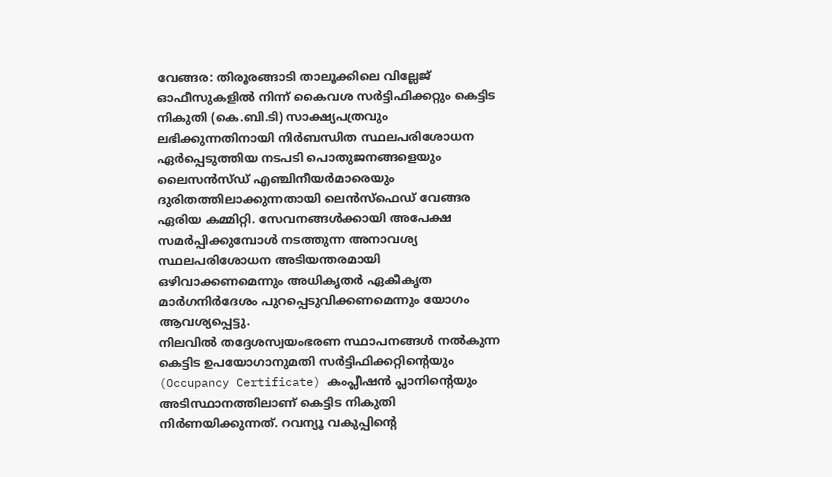വേങ്ങര: തിരൂരങ്ങാടി താലൂക്കിലെ വില്ലേജ് ഓഫീസുകളിൽ നിന്ന് കൈവശ സർട്ടിഫിക്കറ്റും കെട്ടിട നികുതി (കെ.ബി.ടി) സാക്ഷ്യപത്രവും ലഭിക്കുന്നതിനായി നിർബന്ധിത സ്ഥലപരിശോധന ഏർപ്പെടുത്തിയ നടപടി പൊതുജനങ്ങളെയും ലൈസൻസ്ഡ് എഞ്ചിനീയർമാരെയും ദുരിതത്തിലാക്കുന്നതായി ലെൻസ്ഫെഡ് വേങ്ങര ഏരിയ കമ്മിറ്റി. സേവനങ്ങൾക്കായി അപേക്ഷ സമർപ്പിക്കുമ്പോൾ നടത്തുന്ന അനാവശ്യ സ്ഥലപരിശോധന അടിയന്തരമായി ഒഴിവാക്കണമെന്നും അധികൃതർ ഏകീകൃത മാർഗനിർദേശം പുറപ്പെടുവിക്കണമെന്നും യോഗം ആവശ്യപ്പെട്ടു.
നിലവിൽ തദ്ദേശസ്വയംഭരണ സ്ഥാപനങ്ങൾ നൽകുന്ന കെട്ടിട ഉപയോഗാനുമതി സർട്ടിഫിക്കറ്റിന്റെയും (Occupancy Certificate) കംപ്ലീഷൻ പ്ലാനിന്റെയും അടിസ്ഥാനത്തിലാണ് കെട്ടിട നികുതി നിർണയിക്കുന്നത്. റവന്യൂ വകുപ്പിന്റെ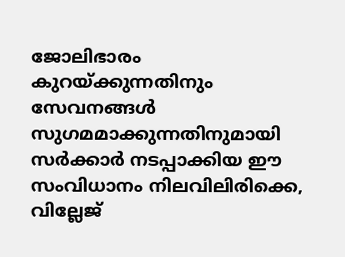ജോലിഭാരം കുറയ്ക്കുന്നതിനും സേവനങ്ങൾ സുഗമമാക്കുന്നതിനുമായി സർക്കാർ നടപ്പാക്കിയ ഈ സംവിധാനം നിലവിലിരിക്കെ, വില്ലേജ്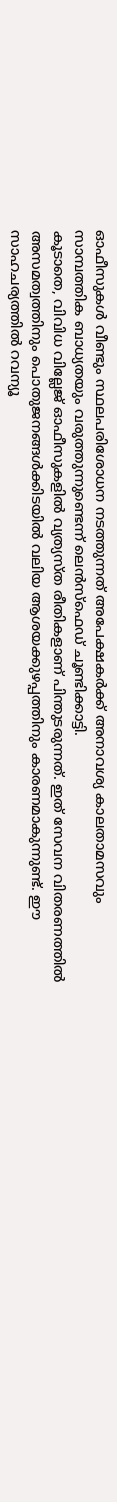ഓഫീസുകൾ വീണ്ടും സ്ഥലപരിശോധന നടത്തുന്നത് അപേക്ഷകർക്ക് അനാവശ്യ കാലതാമസവും സാമ്പത്തിക ബാധ്യതയും വരുത്തുന്നുണ്ടെന്ന് ലെൻസ്ഫെഡ് ചൂണ്ടിക്കാട്ടി.
കൂടാതെ, വിവിധ വില്ലേജ് ഓഫീസുകളിൽ വ്യത്യസ്ത രീതികളാണ് പിന്തുടരുന്നത്. ഇത് സേവന വിതരണത്തിൽ അസമത്വത്തിനും പൊതുജനങ്ങൾക്കിടയിൽ വലിയ ആശയക്കുഴപ്പത്തിനും കാരണമാകുന്നുണ്ട്. ഈ സാഹചര്യത്തിൽ റവന്യൂ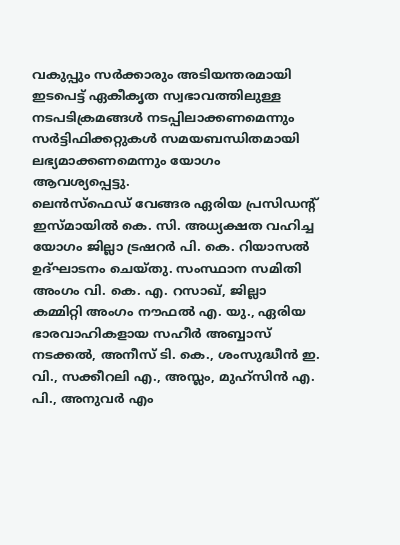വകുപ്പും സർക്കാരും അടിയന്തരമായി ഇടപെട്ട് ഏകീകൃത സ്വഭാവത്തിലുള്ള നടപടിക്രമങ്ങൾ നടപ്പിലാക്കണമെന്നും സർട്ടിഫിക്കറ്റുകൾ സമയബന്ധിതമായി ലഭ്യമാക്കണമെന്നും യോഗം ആവശ്യപ്പെട്ടു.
ലെൻസ്ഫെഡ് വേങ്ങര ഏരിയ പ്രസിഡന്റ് ഇസ്മായിൽ കെ. സി. അധ്യക്ഷത വഹിച്ച യോഗം ജില്ലാ ട്രഷറർ പി. കെ. റിയാസൽ ഉദ്ഘാടനം ചെയ്തു. സംസ്ഥാന സമിതി അംഗം വി. കെ. എ. റസാഖ്, ജില്ലാ കമ്മിറ്റി അംഗം നൗഫൽ എ. യു., ഏരിയ ഭാരവാഹികളായ സഹീർ അബ്ബാസ് നടക്കൽ, അനീസ് ടി. കെ., ശംസുദ്ധീൻ ഇ. വി., സക്കീറലി എ., അസ്ലം, മുഹ്സിൻ എ. പി., അനുവർ എം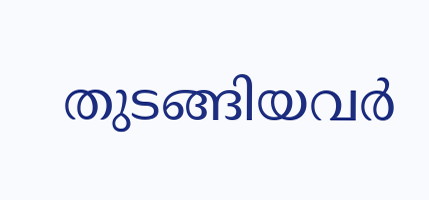തുടങ്ങിയവർ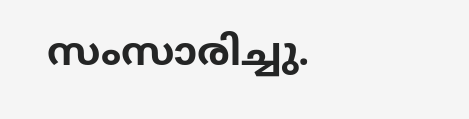സംസാരിച്ചു.